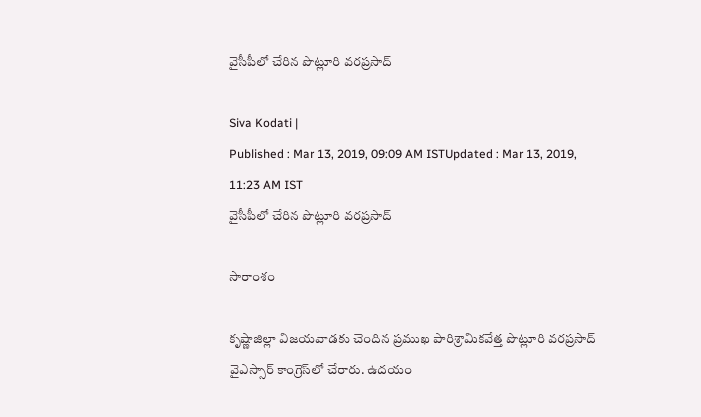వైసీపీలో చేరిన పొట్లూరి వరప్రసాద్

Siva Kodati |
Published : Mar 13, 2019, 09:09 AM ISTUpdated : Mar 13, 2019, 11:23 AM IST
వైసీపీలో చేరిన పొట్లూరి వరప్రసాద్

సారాంశం

కృష్ణాజిల్లా విజయవాడకు చెందిన ప్రముఖ పారిశ్రామికవేత్త పొట్లూరి వరప్రసాద్ వైఎస్సార్ కాంగ్రెస్‌లో చేరారు. ఉదయం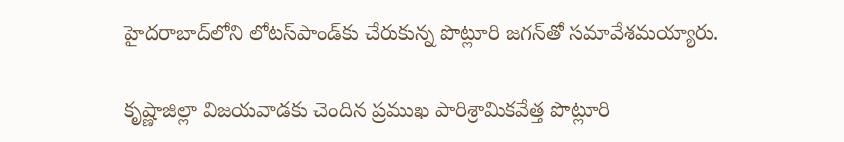హైదరాబాద్‌లోని లోటస్‌పాండ్‌కు చేరుకున్న పొట్లూరి జగన్‌తో సమావేశమయ్యారు.

కృష్ణాజిల్లా విజయవాడకు చెందిన ప్రముఖ పారిశ్రామికవేత్త పొట్లూరి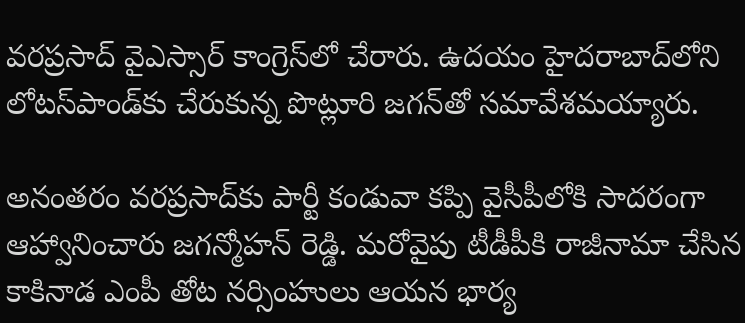వరప్రసాద్ వైఎస్సార్ కాంగ్రెస్‌లో చేరారు. ఉదయం హైదరాబాద్‌లోని లోటస్‌పాండ్‌కు చేరుకున్న పొట్లూరి జగన్‌తో సమావేశమయ్యారు.

అనంతరం వరప్రసాద్‌కు పార్టీ కండువా కప్పి వైసీపీలోకి సాదరంగా ఆహ్వానించారు జగన్మోహన్ రెడ్డి. మరోవైపు టీడీపీకి రాజీనామా చేసిన కాకినాడ ఎంపీ తోట నర్సింహులు ఆయన భార్య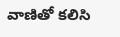వాణితో కలిసి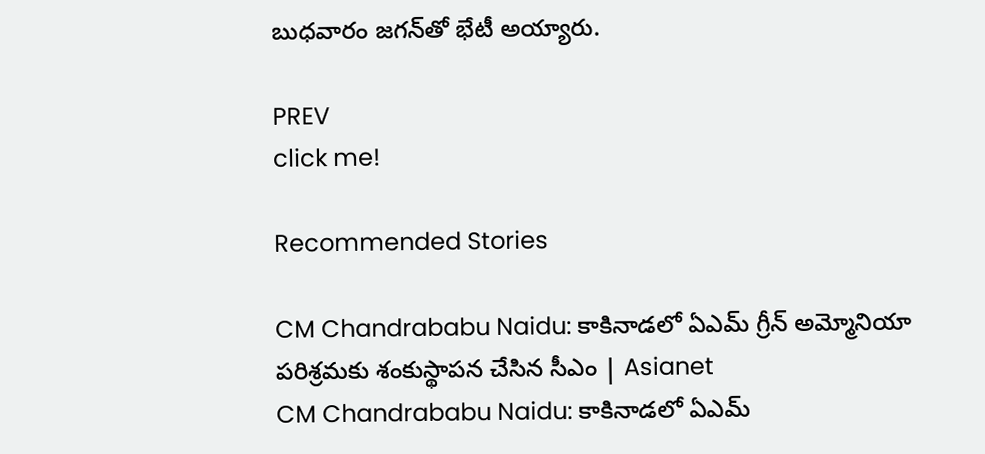బుధవారం జగన్‌తో భేటీ అయ్యారు.

PREV
click me!

Recommended Stories

CM Chandrababu Naidu: కాకినాడలో ఏఎమ్ గ్రీన్ అమ్మోనియా పరిశ్రమకు శంకుస్థాపన చేసిన సీఎం | Asianet
CM Chandrababu Naidu: కాకినాడలో ఏఎమ్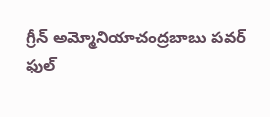గ్రీన్ అమ్మోనియాచంద్రబాబు పవర్ ఫుల్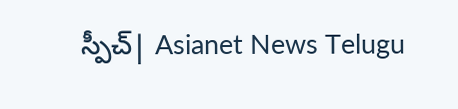స్పీచ్| Asianet News Telugu